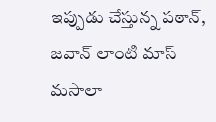ఇప్పుడు చేస్తున్న పఠాన్, జవాన్ లాంటి మాస్ మసాలా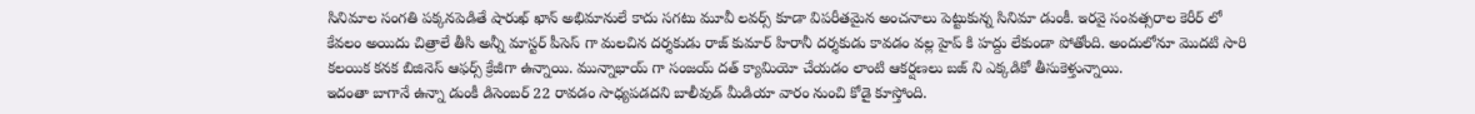సినిమాల సంగతి పక్కనపెడితే షారుఖ్ ఖాన్ అభిమానులే కాదు సగటు మూవీ లవర్స్ కూడా విపరీతమైన అంచనాలు పెట్టుకున్న సినిమా డుంకీ. ఇరవై సంవత్సరాల కెరీర్ లో కేవలం అయిదు చిత్రాలే తీసి అన్నీ మాస్టర్ పీసెస్ గా మలచిన దర్శకుడు రాజ్ కుమార్ హిరానీ దర్శకుడు కావడం వల్ల హైప్ కి హద్దు లేకుండా పోతోంది. అందులోనూ మొదటి సారి కలయిక కనక బిజినెస్ ఆఫర్స్ క్రేజీగా ఉన్నాయి. మున్నాభాయ్ గా సంజయ్ దత్ క్యామియో చేయడం లాంటి ఆకర్షణలు బజ్ ని ఎక్కడికో తీసుకెళ్తున్నాయి.
ఇదంతా బాగానే ఉన్నా డుంకీ డిసెంబర్ 22 రావడం సాధ్యపడదని బాలీవుడ్ మీడియా వారం నుంచి కోడై కూస్తోంది.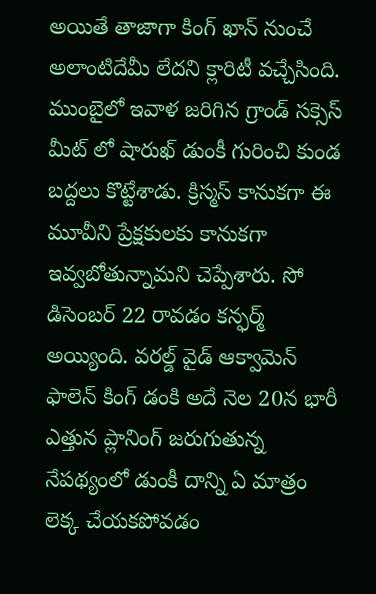అయితే తాజాగా కింగ్ ఖాన్ నుంచే అలాంటిదేమీ లేదని క్లారిటీ వచ్చేసింది. ముంబైలో ఇవాళ జరిగిన గ్రాండ్ సక్సెస్ మీట్ లో షారుఖ్ డుంకీ గురించి కుండ బద్దలు కొట్టేశాడు. క్రిస్మస్ కానుకగా ఈ మూవీని ప్రేక్షకులకు కానుకగా ఇవ్వబోతున్నామని చెప్పేశారు. సో డిసెంబర్ 22 రావడం కన్ఫర్మ్ అయ్యింది. వరల్డ్ వైడ్ ఆక్వామెన్ ఫాలెన్ కింగ్ డంకి అదే నెల 20న భారీ ఎత్తున ప్లానింగ్ జరుగుతున్న నేపథ్యంలో డుంకీ దాన్ని ఏ మాత్రం లెక్క చేయకపోవడం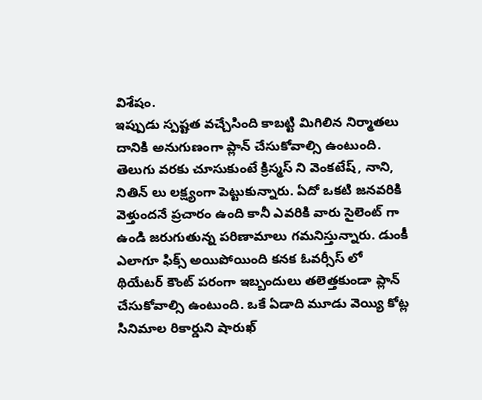విశేషం.
ఇప్పుడు స్పష్టత వచ్చేసింది కాబట్టి మిగిలిన నిర్మాతలు దానికి అనుగుణంగా ప్లాన్ చేసుకోవాల్సి ఉంటుంది. తెలుగు వరకు చూసుకుంటే క్రిస్మస్ ని వెంకటేష్, నాని, నితిన్ లు లక్ష్యంగా పెట్టుకున్నారు. ఏదో ఒకటి జనవరికి వెళ్తుందనే ప్రచారం ఉంది కానీ ఎవరికి వారు సైలెంట్ గా ఉండి జరుగుతున్న పరిణామాలు గమనిస్తున్నారు. డుంకీ ఎలాగూ ఫిక్స్ అయిపోయింది కనక ఓవర్సీస్ లో థియేటర్ కౌంట్ పరంగా ఇబ్బందులు తలెత్తకుండా ప్లాన్ చేసుకోవాల్సి ఉంటుంది. ఒకే ఏడాది మూడు వెయ్యి కోట్ల సినిమాల రికార్డుని షారుఖ్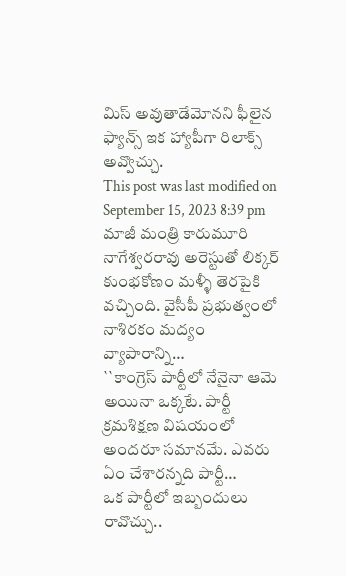మిస్ అవుతాడేమోనని ఫీలైన ఫ్యాన్స్ ఇక హ్యాపీగా రిలాక్స్ అవ్వొచ్చు.
This post was last modified on September 15, 2023 8:39 pm
మాజీ మంత్రి కారుమూరి నాగేశ్వరరావు అరెస్టుతో లిక్కర్ కుంభకోణం మళ్ళీ తెరపైకి వచ్చింది. వైసీపీ ప్రభుత్వంలో నాశిరకం మద్యం వ్యాపారాన్ని…
``కాంగ్రెస్ పార్టీలో నేనైనా ఆమె అయినా ఒక్కటే. పార్టీ క్రమశిక్షణ విషయంలో అందరూ సమానమే. ఎవరు ఏం చేశారన్నది పార్టీ…
ఒక పార్టీలో ఇబ్బందులు రావొచ్చు..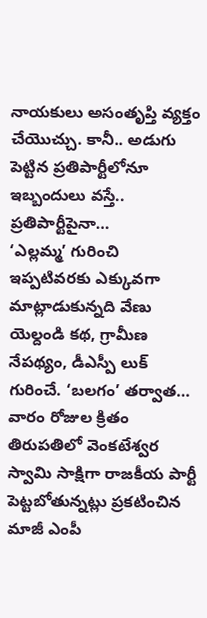నాయకులు అసంతృప్తి వ్యక్తం చేయొచ్చు. కానీ.. అడుగు పెట్టిన ప్రతిపార్టీలోనూ ఇబ్బందులు వస్తే.. ప్రతిపార్టీపైనా…
‘ఎల్లమ్మ’ గురించి ఇప్పటివరకు ఎక్కువగా మాట్లాడుకున్నది వేణు యెల్దండి కథ, గ్రామీణ నేపథ్యం, డీఎస్పీ లుక్ గురించే. ‘బలగం’ తర్వాత…
వారం రోజుల క్రితం తిరుపతిలో వెంకటేశ్వర స్వామి సాక్షిగా రాజకీయ పార్టీ పెట్టబోతున్నట్లు ప్రకటించిన మాజీ ఎంపీ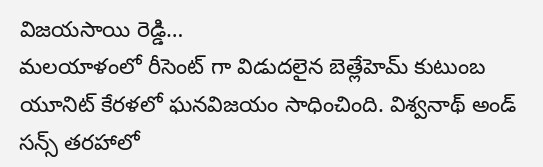విజయసాయి రెడ్డి…
మలయాళంలో రీసెంట్ గా విడుదలైన బెత్లేహెమ్ కుటుంబ యూనిట్ కేరళలో ఘనవిజయం సాధించింది. విశ్వనాథ్ అండ్ సన్స్ తరహాలో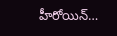హీరోయిన్…